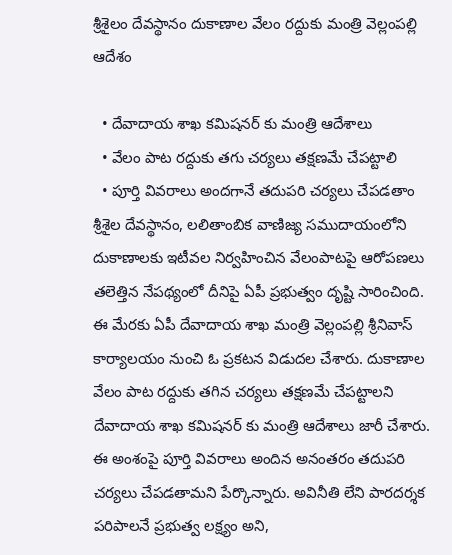శ్రీశైలం దేవస్థానం దుకాణాల వేలం రద్దుకు మంత్రి వెల్లంపల్లి ఆదేశం

  • దేవాదాయ శాఖ కమిషనర్ కు మంత్రి ఆదేశాలు
  • వేలం పాట రద్దుకు తగు చర్యలు తక్షణమే చేపట్టాలి
  • పూర్తి వివరాలు అందగానే తదుపరి చర్యలు చేపడతాం
శ్రీశైల దేవస్థానం, లలితాంబిక వాణిజ్య సముదాయంలోని దుకాణాలకు ఇటీవల నిర్వహించిన వేలంపాటపై ఆరోపణలు తలెత్తిన నేపథ్యంలో దీనిపై ఏపీ ప్రభుత్వం దృష్టి సారించింది. ఈ మేరకు ఏపీ దేవాదాయ శాఖ మంత్రి వెల్లంపల్లి శ్రీనివాస్ కార్యాలయం నుంచి ఓ ప్రకటన విడుదల చేశారు. దుకాణాల వేలం పాట రద్దుకు తగిన చర్యలు తక్షణమే చేపట్టాలని దేవాదాయ శాఖ కమిషనర్ కు మంత్రి ఆదేశాలు జారీ చేశారు. ఈ అంశంపై పూర్తి వివరాలు అందిన అనంతరం తదుపరి చర్యలు చేపడతామని పేర్కొన్నారు. అవినీతి లేని పారదర్శక పరిపాలనే ప్రభుత్వ లక్ష్యం అని,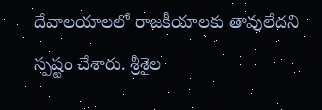దేవాలయాలలో రాజకీయాలకు తావులేదని స్పష్టం చేశారు. శ్రీశైల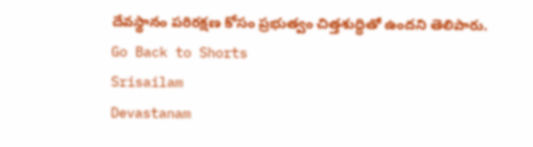దేవస్థానం పరిరక్షణ కోసం ప్రభుత్వం చిత్తశుద్ధితో ఉందని తెలిపారు.
Go Back to Shorts
Srisailam
Devastanam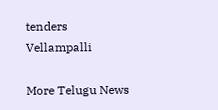tenders
Vellampalli

More Telugu News